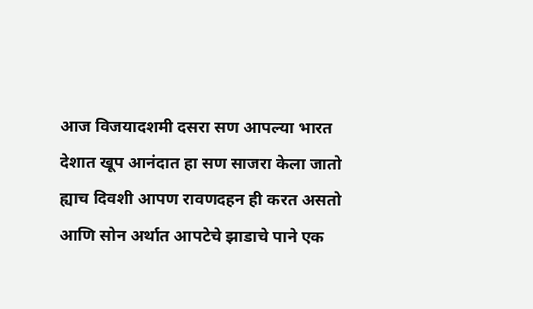आज विजयादशमी दसरा सण आपल्या भारत देशात खूप आनंदात हा सण साजरा केला जातो ह्याच दिवशी आपण रावणदहन ही करत असतो आणि सोन अर्थात आपटेचे झाडाचे पाने एक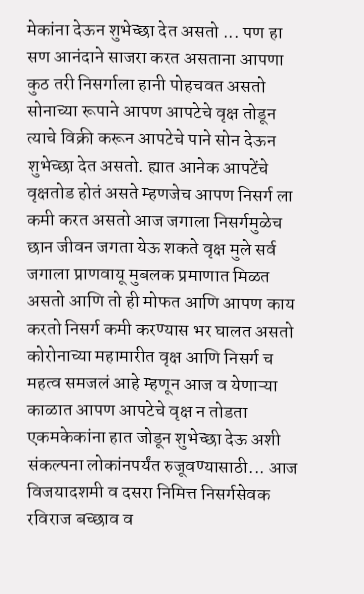मेकांना देऊन शुभेच्छा देत असतो ... पण हा सण आनंदाने साजरा करत असताना आपणा कुठ तरी निसर्गाला हानी पोहचवत असतो सोनाच्या रूपाने आपण आपटेचे वृक्ष तोडून त्याचे विक्री करून आपटेचे पाने सोन देऊन शुभेच्छा देत असतो. ह्यात आनेक आपटेंचे वृक्षतोड होतं असते म्हणजेच आपण निसर्ग ला कमी करत असतो आज जगाला निसर्गमुळेच छान जीवन जगता येऊ शकते वृक्ष मुले सर्व जगाला प्राणवायू मुबलक प्रमाणात मिळत असतो आणि तो ही मोफत आणि आपण काय करतो निसर्ग कमी करण्यास भर घालत असतो कोरोनाच्या महामारीत वृक्ष आणि निसर्ग च महत्व समजलं आहे म्हणून आज व येणाऱ्या काळात आपण आपटेचे वृक्ष न तोडता एकमकेकांना हात जोडून शुभेच्छा देऊ अशी संकल्पना लोकांनपर्यंत रुजूवण्यासाठी... आज विजयादशमी व दसरा निमित्त निसर्गसेवक रविराज बच्छाव व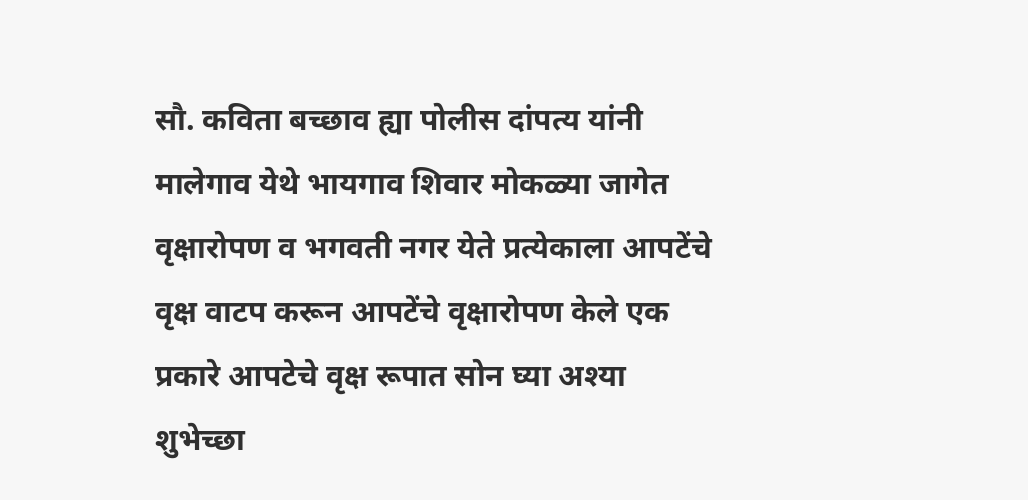सौ. कविता बच्छाव ह्या पोलीस दांपत्य यांनी मालेगाव येथे भायगाव शिवार मोकळ्या जागेत वृक्षारोपण व भगवती नगर येते प्रत्येकाला आपटेंचे वृक्ष वाटप करून आपटेंचे वृक्षारोपण केले एक प्रकारे आपटेचे वृक्ष रूपात सोन घ्या अश्या शुभेच्छा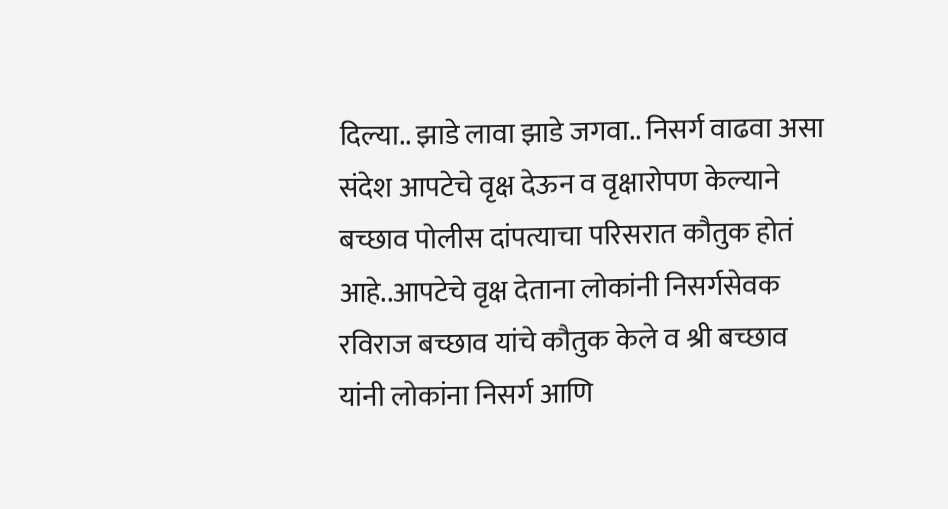दिल्या.. झाडे लावा झाडे जगवा.. निसर्ग वाढवा असा संदेश आपटेचे वृक्ष देऊन व वृक्षारोपण केल्याने बच्छाव पोलीस दांपत्याचा परिसरात कौतुक होतं आहे..आपटेचे वृक्ष देताना लोकांनी निसर्गसेवक रविराज बच्छाव यांचे कौतुक केले व श्री बच्छाव यांनी लोकांना निसर्ग आणि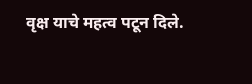वृक्ष याचे महत्व पटून दिले.